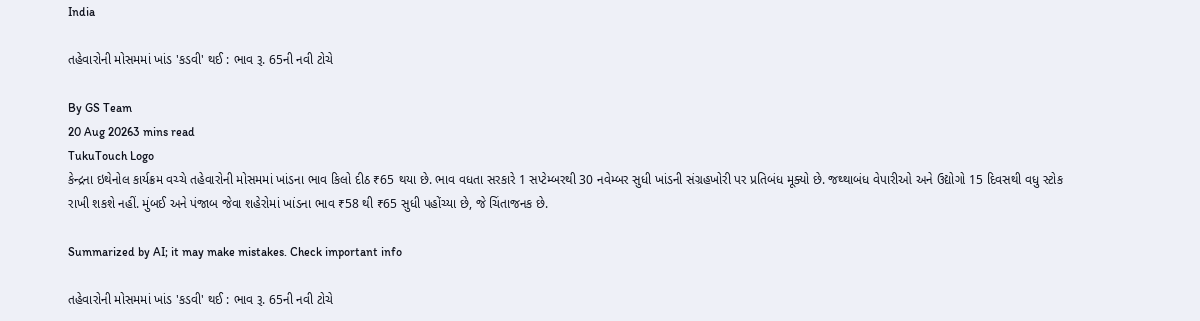India

તહેવારોની મોસમમાં ખાંડ 'કડવી' થઈ : ભાવ રૂ. 65ની નવી ટોચે

By GS Team
20 Aug 20263 mins read
TukuTouch Logo
કેન્દ્રના ઇથેનોલ કાર્યક્રમ વચ્ચે તહેવારોની મોસમમાં ખાંડના ભાવ કિલો દીઠ ₹65 થયા છે. ભાવ વધતા સરકારે 1 સપ્ટેમ્બરથી 30 નવેમ્બર સુધી ખાંડની સંગ્રહખોરી પર પ્રતિબંધ મૂક્યો છે. જથ્થાબંધ વેપારીઓ અને ઉદ્યોગો 15 દિવસથી વધુ સ્ટોક રાખી શકશે નહીં. મુંબઈ અને પંજાબ જેવા શહેરોમાં ખાંડના ભાવ ₹58 થી ₹65 સુધી પહોંચ્યા છે, જે ચિંતાજનક છે.

Summarized by AI; it may make mistakes. Check important info

તહેવારોની મોસમમાં ખાંડ 'કડવી' થઈ : ભાવ રૂ. 65ની નવી ટોચે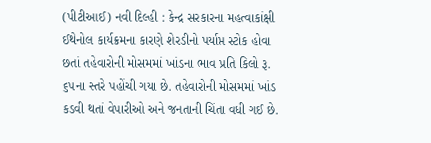(પીટીઆઈ) નવી દિલ્હી : કેન્દ્ર સરકારના મહત્વાકાંક્ષી ઈથેનોલ કાર્યક્રમના કારણે શેરડીનો પર્યાપ્ત સ્ટોક હોવા છતાં તહેવારોની મોસમમાં ખાંડના ભાવ પ્રતિ કિલો રૂ. ૬૫ના સ્તરે પહોંચી ગયા છે. તહેવારોની મોસમમાં ખાંડ કડવી થતાં વેપારીઓ અને જનતાની ચિંતા વધી ગઈ છે.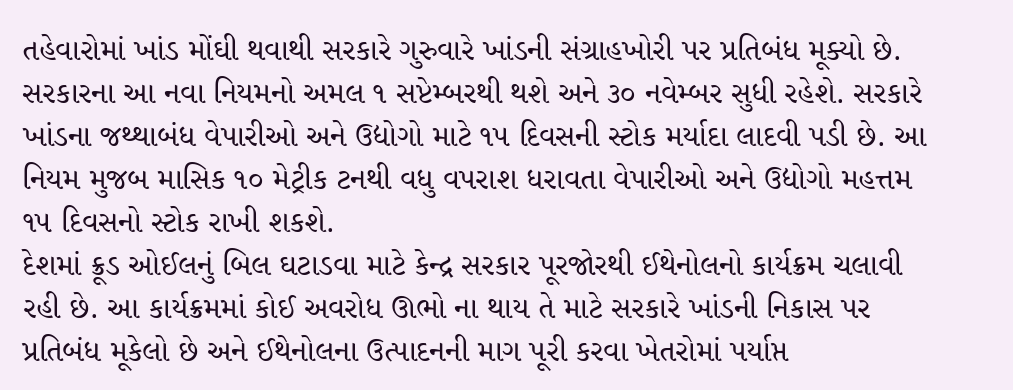તહેવારોમાં ખાંડ મોંઘી થવાથી સરકારે ગુરુવારે ખાંડની સંગ્રાહખોરી પર પ્રતિબંધ મૂક્યો છે. સરકારના આ નવા નિયમનો અમલ ૧ સપ્ટેમ્બરથી થશે અને ૩૦ નવેમ્બર સુધી રહેશે. સરકારે ખાંડના જથ્થાબંધ વેપારીઓ અને ઉદ્યોગો માટે ૧૫ દિવસની સ્ટોક મર્યાદા લાદવી પડી છે. આ નિયમ મુજબ માસિક ૧૦ મેટ્રીક ટનથી વધુ વપરાશ ધરાવતા વેપારીઓ અને ઉદ્યોગો મહત્તમ ૧૫ દિવસનો સ્ટોક રાખી શકશે.
દેશમાં ક્રૂડ ઓઈલનું બિલ ઘટાડવા માટે કેન્દ્ર સરકાર પૂરજોરથી ઈથેનોલનો કાર્યક્રમ ચલાવી રહી છે. આ કાર્યક્રમમાં કોઈ અવરોધ ઊભો ના થાય તે માટે સરકારે ખાંડની નિકાસ પર પ્રતિબંધ મૂકેલો છે અને ઈથેનોલના ઉત્પાદનની માગ પૂરી કરવા ખેતરોમાં પર્યાપ્ત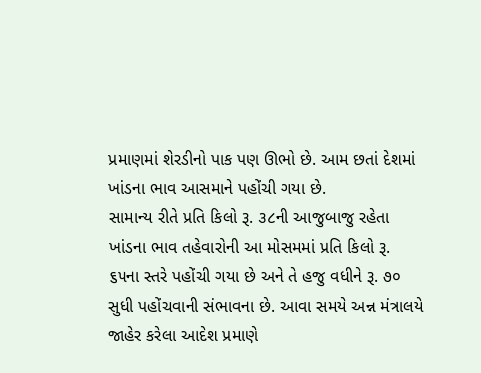પ્રમાણમાં શેરડીનો પાક પણ ઊભો છે. આમ છતાં દેશમાં ખાંડના ભાવ આસમાને પહોંચી ગયા છે.
સામાન્ય રીતે પ્રતિ કિલો રૂ. ૩૮ની આજુબાજુ રહેતા ખાંડના ભાવ તહેવારોની આ મોસમમાં પ્રતિ કિલો રૂ. ૬૫ના સ્તરે પહોંચી ગયા છે અને તે હજુ વધીને રૂ. ૭૦ સુધી પહોંચવાની સંભાવના છે. આવા સમયે અન્ન મંત્રાલયે જાહેર કરેલા આદેશ પ્રમાણે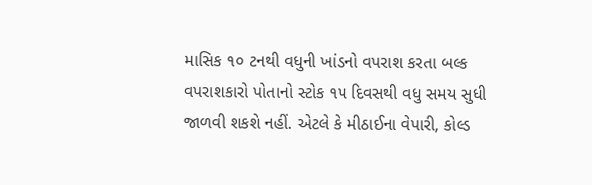માસિક ૧૦ ટનથી વધુની ખાંડનો વપરાશ કરતા બલ્ક વપરાશકારો પોતાનો સ્ટોક ૧૫ દિવસથી વધુ સમય સુધી જાળવી શકશે નહીં. એટલે કે મીઠાઈના વેપારી, કોલ્ડ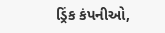ડ્રિંક કંપનીઓ,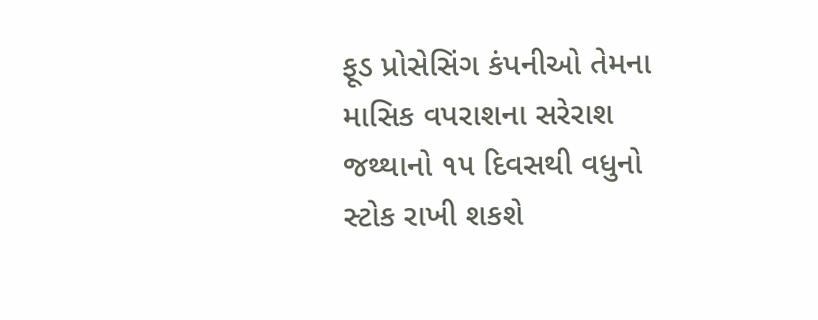ફૂડ પ્રોસેસિંગ કંપનીઓ તેમના માસિક વપરાશના સરેરાશ જથ્થાનો ૧૫ દિવસથી વધુનો સ્ટોક રાખી શકશે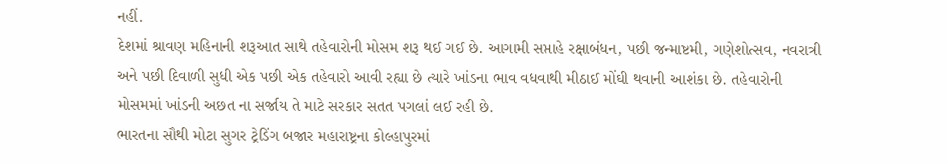નહીં.
દેશમાં શ્રાવણ મહિનાની શરૂઆત સાથે તહેવારોની મોસમ શરૂ થઈ ગઈ છે. આગામી સપ્તાહે રક્ષાબંધન, પછી જન્માષ્ટમી, ગણેશોત્સવ, નવરાત્રી અને પછી દિવાળી સુધી એક પછી એક તહેવારો આવી રહ્યા છે ત્યારે ખાંડના ભાવ વધવાથી મીઠાઈ મોંઘી થવાની આશંકા છે. તહેવારોની મોસમમાં ખાંડની અછત ના સર્જાય તે માટે સરકાર સતત પગલાં લઈ રહી છે.
ભારતના સૌથી મોટા સુગર ટ્રેડિંગ બજાર મહારાષ્ટ્રના કોલ્હાપુરમાં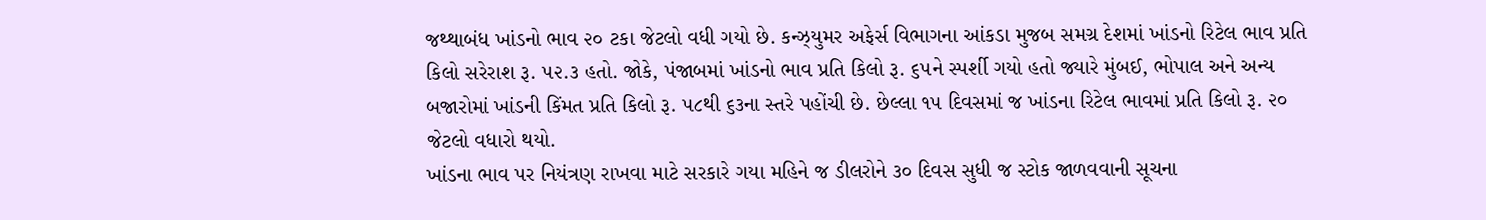જથ્થાબંધ ખાંડનો ભાવ ૨૦ ટકા જેટલો વધી ગયો છે. કન્ઝ્યુમર અફેર્સ વિભાગના આંકડા મુજબ સમગ્ર દેશમાં ખાંડનો રિટેલ ભાવ પ્રતિ કિલો સરેરાશ રૂ. ૫૨.૩ હતો. જોકે, પંજાબમાં ખાંડનો ભાવ પ્રતિ કિલો રૂ. ૬૫ને સ્પર્શી ગયો હતો જ્યારે મુંબઈ, ભોપાલ અને અન્ય બજારોમાં ખાંડની કિંમત પ્રતિ કિલો રૂ. ૫૮થી ૬૩ના સ્તરે પહોંચી છે. છેલ્લા ૧૫ દિવસમાં જ ખાંડના રિટેલ ભાવમાં પ્રતિ કિલો રૂ. ૨૦ જેટલો વધારો થયો.
ખાંડના ભાવ પર નિયંત્રણ રાખવા માટે સરકારે ગયા મહિને જ ડીલરોને ૩૦ દિવસ સુધી જ સ્ટોક જાળવવાની સૂચના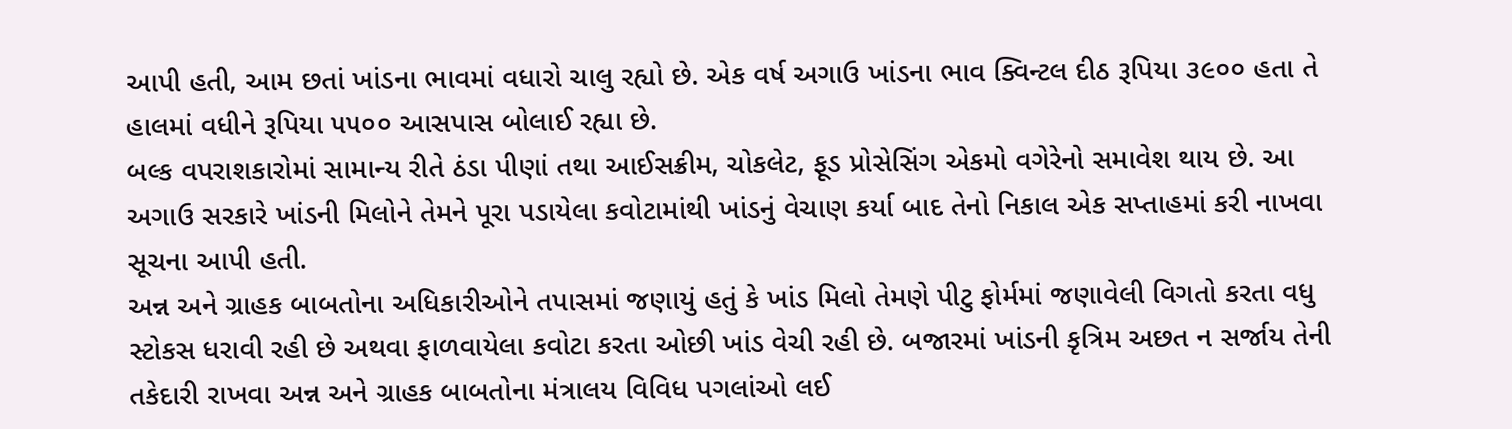આપી હતી, આમ છતાં ખાંડના ભાવમાં વધારો ચાલુ રહ્યો છે. એક વર્ષ અગાઉ ખાંડના ભાવ ક્વિન્ટલ દીઠ રૂપિયા ૩૯૦૦ હતા તે હાલમાં વધીને રૂપિયા ૫૫૦૦ આસપાસ બોલાઈ રહ્યા છે.
બલ્ક વપરાશકારોમાં સામાન્ય રીતે ઠંડા પીણાં તથા આઈસક્રીમ, ચોકલેટ, ફૂડ પ્રોસેસિંગ એકમો વગેરેનો સમાવેશ થાય છે. આ અગાઉ સરકારે ખાંડની મિલોને તેમને પૂરા પડાયેલા કવોટામાંથી ખાંડનું વેચાણ કર્યા બાદ તેનો નિકાલ એક સપ્તાહમાં કરી નાખવા સૂચના આપી હતી.
અન્ન અને ગ્રાહક બાબતોના અધિકારીઓને તપાસમાં જણાયું હતું કે ખાંડ મિલો તેમણે પીટુ ફોર્મમાં જણાવેલી વિગતો કરતા વધુ સ્ટોકસ ધરાવી રહી છે અથવા ફાળવાયેલા કવોટા કરતા ઓછી ખાંડ વેચી રહી છે. બજારમાં ખાંડની કૃત્રિમ અછત ન સર્જાય તેની તકેદારી રાખવા અન્ન અને ગ્રાહક બાબતોના મંત્રાલય વિવિધ પગલાંઓ લઈ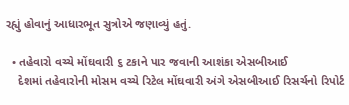રહ્યું હોવાનું આધારભૂત સુત્રોએ જણાવ્યું હતું.

  • તહેવારો વચ્ચે મોંઘવારી ૬ ટકાને પાર જવાની આશંકા એસબીઆઈ
    દેશમાં તહેવારોની મોસમ વચ્ચે રિટેલ મોંઘવારી અંગે એસબીઆઈ રિસર્ચનો રિપોર્ટ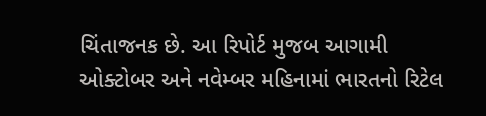ચિંતાજનક છે. આ રિપોર્ટ મુજબ આગામી ઓક્ટોબર અને નવેમ્બર મહિનામાં ભારતનો રિટેલ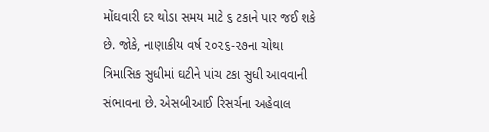મોંઘવારી દર થોડા સમય માટે ૬ ટકાને પાર જઈ શકે છે. જોકે, નાણાકીય વર્ષ ૨૦૨૬-૨૭ના ચોથા ત્રિમાસિક સુધીમાં ઘટીને પાંચ ટકા સુધી આવવાની સંભાવના છે. એસબીઆઈ રિસર્ચના અહેવાલ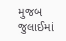મુજબ જુલાઈમાં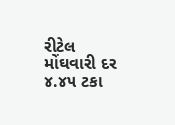રીટેલ મોંઘવારી દર ૪.૪૫ ટકા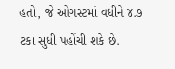હતો, જે ઓગસ્ટમાં વધીને ૪.૭ ટકા સુધી પહોંચી શકે છે.